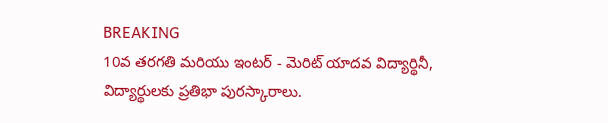BREAKING
10వ తరగతి మరియు ఇంటర్ - మెరిట్ యాదవ విద్యార్థినీ, విద్యార్థులకు ప్రతిభా పురస్కారాలు.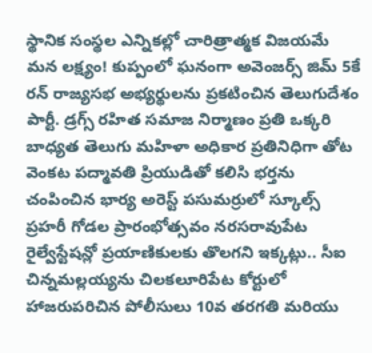స్థానిక సంస్థల ఎన్నికల్లో చారిత్రాత్మక విజయమే మన లక్ష్యం! కుప్పంలో ఘనంగా అవెంజర్స్ జిమ్ 5కే రన్ రాజ్యసభ అభ్యర్థులను ప్రకటించిన తెలుగుదేశం పార్టీ. డ్రగ్స్ రహిత సమాజ నిర్మాణం ప్రతి ఒక్కరి బాధ్యత తెలుగు మహిళా అధికార ప్రతినిధిగా తోట వెంకట పద్మావతి ప్రియుడితో కలిసి భర్తను చంపించిన భార్య అరెస్ట్ పసుమర్రులో స్కూల్స్ ప్రహరీ గోడల ప్రారంభోత్సవం నరసరావుపేట రైల్వేస్టేషన్లో ప్రయాణికులకు తొలగని ఇక్కట్లు.. సీఐ చిన్నమల్లయ్యను చిలకలూరిపేట కోర్టులో హాజరుపరిచిన పోలీసులు 10వ తరగతి మరియు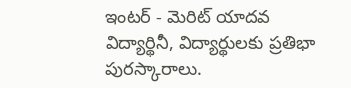ఇంటర్ - మెరిట్ యాదవ విద్యార్థినీ, విద్యార్థులకు ప్రతిభా పురస్కారాలు.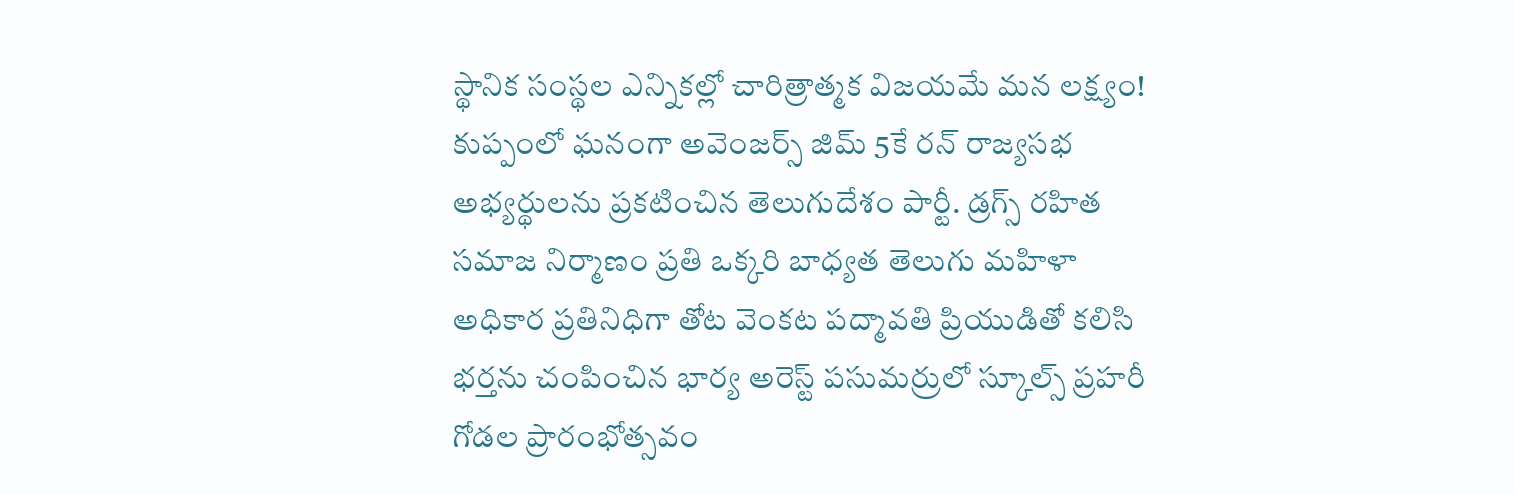స్థానిక సంస్థల ఎన్నికల్లో చారిత్రాత్మక విజయమే మన లక్ష్యం! కుప్పంలో ఘనంగా అవెంజర్స్ జిమ్ 5కే రన్ రాజ్యసభ అభ్యర్థులను ప్రకటించిన తెలుగుదేశం పార్టీ. డ్రగ్స్ రహిత సమాజ నిర్మాణం ప్రతి ఒక్కరి బాధ్యత తెలుగు మహిళా అధికార ప్రతినిధిగా తోట వెంకట పద్మావతి ప్రియుడితో కలిసి భర్తను చంపించిన భార్య అరెస్ట్ పసుమర్రులో స్కూల్స్ ప్రహరీ గోడల ప్రారంభోత్సవం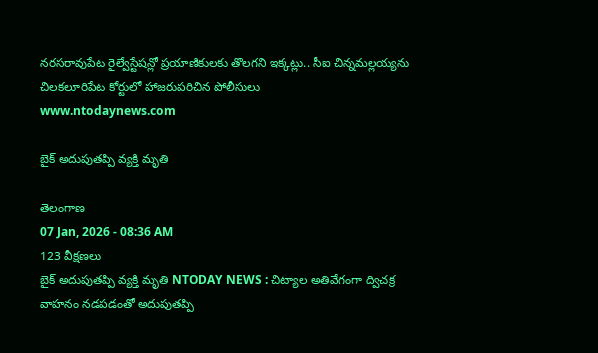నరసరావుపేట రైల్వేస్టేషన్లో ప్రయాణికులకు తొలగని ఇక్కట్లు.. సీఐ చిన్నమల్లయ్యను చిలకలూరిపేట కోర్టులో హాజరుపరిచిన పోలీసులు
www.ntodaynews.com

బైక్ అదుపుతప్పి వ్యక్తి మృతి

తెలంగాణ
07 Jan, 2026 - 08:36 AM
123 వీక్షణలు
బైక్ అదుపుతప్పి వ్యక్తి మృతి NTODAY NEWS : చిట్యాల అతివేగంగా ద్విచక్ర వాహనం నడపడంతో అదుపుతప్పి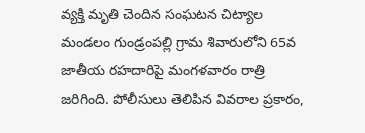వ్యక్తి మృతి చెందిన సంఘటన చిట్యాల మండలం గుండ్రంపల్లి గ్రామ శివారులోని 65వ జాతీయ రహదారిపై మంగళవారం రాత్రి జరిగింది. పోలీసులు తెలిపిన వివరాల ప్రకారం,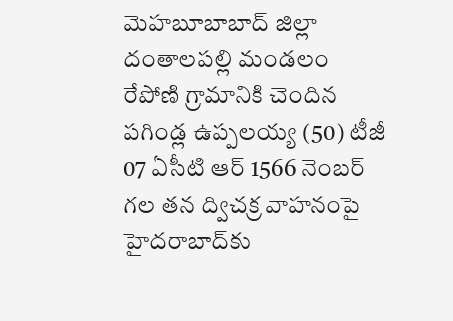మెహబూబాబాద్ జిల్లా దంతాలపల్లి మండలం రేపోణి గ్రామానికి చెందిన పగిండ్ల ఉప్పలయ్య (50) టీజీ 07 ఏసీటి ఆర్ 1566 నెంబర్ గల తన ద్విచక్ర వాహనంపై హైదరాబాద్‌కు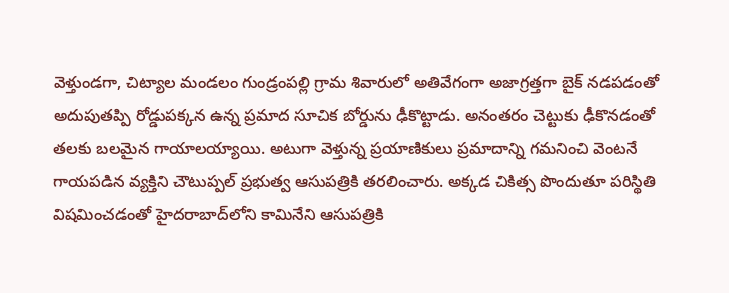వెళ్తుండగా, చిట్యాల మండలం గుండ్రంపల్లి గ్రామ శివారులో అతివేగంగా అజాగ్రత్తగా బైక్ నడపడంతో అదుపుతప్పి రోడ్డుపక్కన ఉన్న ప్రమాద సూచిక బోర్డును ఢీకొట్టాడు. అనంతరం చెట్టుకు ఢీకొనడంతో తలకు బలమైన గాయాలయ్యాయి. అటుగా వెళ్తున్న ప్రయాణికులు ప్రమాదాన్ని గమనించి వెంటనే గాయపడిన వ్యక్తిని చౌటుప్పల్ ప్రభుత్వ ఆసుపత్రికి తరలించారు. అక్కడ చికిత్స పొందుతూ పరిస్థితి విషమించడంతో హైదరాబాద్‌లోని కామినేని ఆసుపత్రికి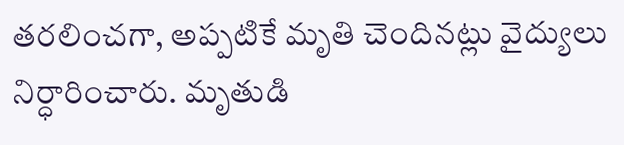తరలించగా, అప్పటికే మృతి చెందినట్లు వైద్యులు నిర్ధారించారు. మృతుడి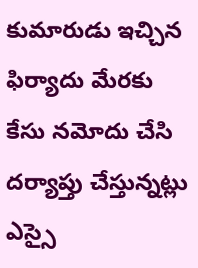కుమారుడు ఇచ్చిన ఫిర్యాదు మేరకు కేసు నమోదు చేసి దర్యాప్తు చేస్తున్నట్లు ఎస్సై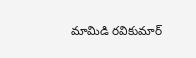మామిడి రవికుమార్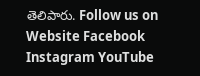తెలిపారు. Follow us on Website Facebook Instagram YouTube